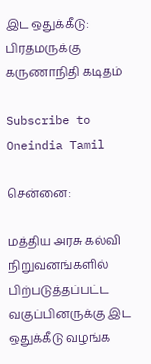இட ஒதுக்கீடு: பிரதமருக்கு கருணாநிதி கடிதம்

Subscribe to Oneindia Tamil

சென்னை:

மத்திய அரசு கல்வி நிறுவனங்களில் பிற்படுத்தப்பட்ட வகுப்பினருக்கு இட ஒதுக்கீடு வழங்க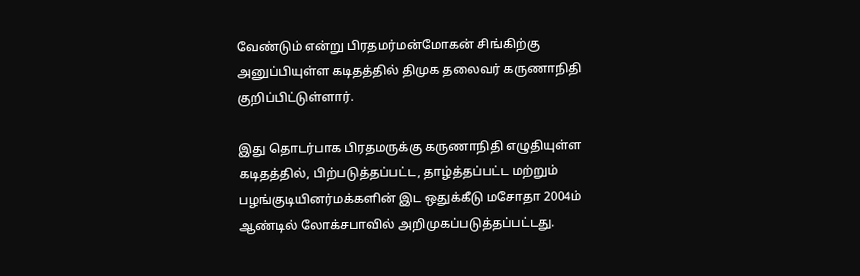வேண்டும் என்று பிரதமர்மன்மோகன் சிங்கிற்கு அனுப்பியுள்ள கடிதத்தில் திமுக தலைவர் கருணாநிதி குறிப்பிட்டுள்ளார்.

இது தொடர்பாக பிரதமருக்கு கருணாநிதி எழுதியுள்ள கடிதத்தில், பிற்படுத்தப்பட்ட, தாழ்த்தப்பட்ட மற்றும் பழங்குடியினர்மக்களின் இட ஒதுக்கீடு மசோதா 2004ம் ஆண்டில் லோக்சபாவில் அறிமுகப்படுத்தப்பட்டது.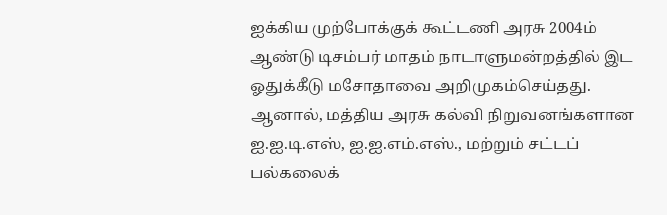ஐக்கிய முற்போக்குக் கூட்டணி அரசு 2004ம் ஆண்டு டிசம்பர் மாதம் நாடாளுமன்றத்தில் இட ஓதுக்கீடு மசோதாவை அறிமுகம்செய்தது. ஆனால், மத்திய அரசு கல்வி நிறுவனங்களான ஐ.ஐ.டி.எஸ், ஐ.ஐ.எம்.எஸ்., மற்றும் சட்டப் பல்கலைக்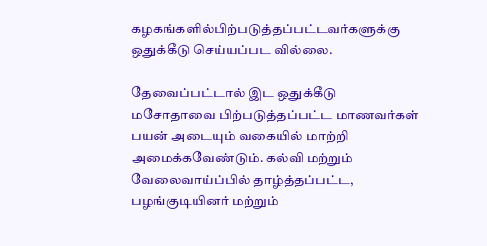கழகங்களில்பிற்படுத்தப்பட்டவர்களுக்கு ஒதுக்கீடு செய்யப்பட வில்லை.

தேவைப்பட்டால் இட ஒதுக்கீடு மசோதாவை பிற்படுத்தப்பட்ட மாணவர்கள் பயன் அடையும் வகையில் மாற்றி அமைக்கவேண்டும். கல்வி மற்றும் வேலைவாய்ப்பில் தாழ்த்தப்பட்ட, பழங்குடியினர் மற்றும்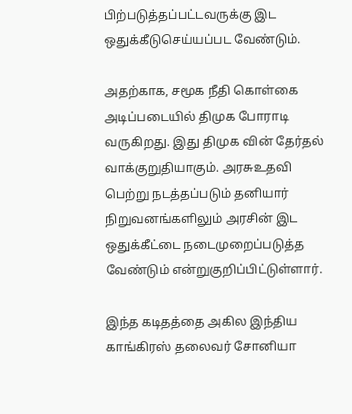பிற்படுத்தப்பட்டவருக்கு இட ஒதுக்கீடுசெய்யப்பட வேண்டும்.

அதற்காக, சமூக நீதி கொள்கை அடிப்படையில் திமுக போராடி வருகிறது. இது திமுக வின் தேர்தல் வாக்குறுதியாகும். அரசுஉதவி பெற்று நடத்தப்படும் தனியார் நிறுவனங்களிலும் அரசின் இட ஒதுக்கீட்டை நடைமுறைப்படுத்த வேண்டும் என்றுகுறிப்பிட்டுள்ளார்.

இந்த கடிதத்தை அகில இந்திய காங்கிரஸ் தலைவர் சோனியா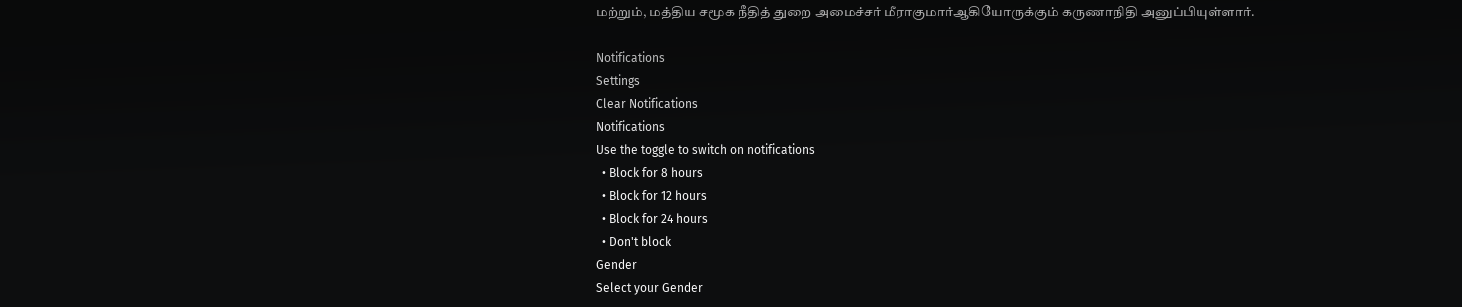மற்றும், மத்திய சமூக நீதித் துறை அமைச்சர் மீராகுமார்ஆகியோருக்கும் கருணாநிதி அனுப்பியுள்ளார்.

Notifications
Settings
Clear Notifications
Notifications
Use the toggle to switch on notifications
  • Block for 8 hours
  • Block for 12 hours
  • Block for 24 hours
  • Don't block
Gender
Select your Gender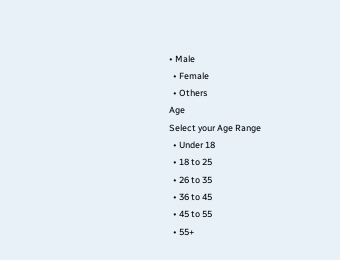• Male
  • Female
  • Others
Age
Select your Age Range
  • Under 18
  • 18 to 25
  • 26 to 35
  • 36 to 45
  • 45 to 55
  • 55+